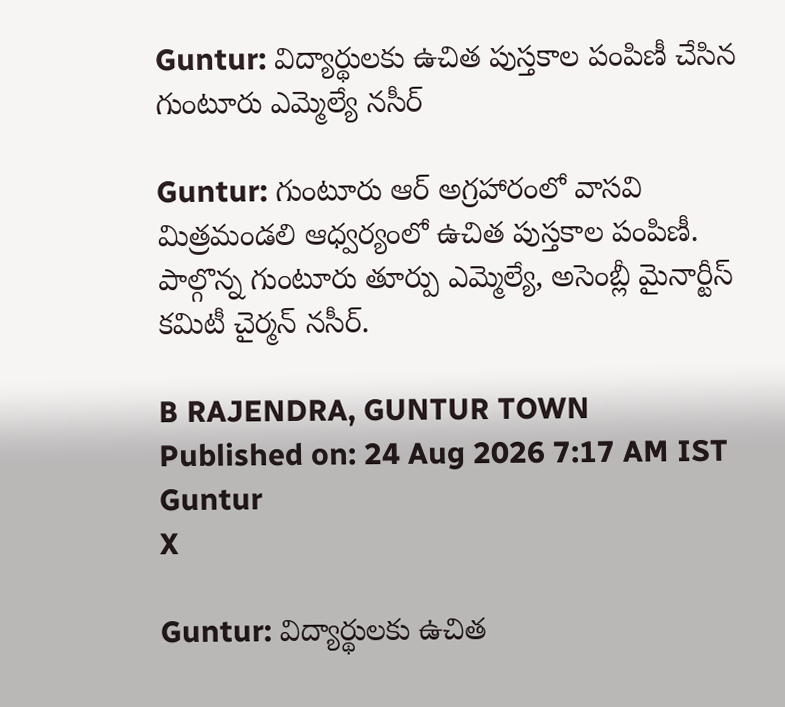Guntur: విద్యార్థులకు ఉచిత పుస్తకాల పంపిణీ చేసిన గుంటూరు ఎమ్మెల్యే నసీర్

Guntur: గుంటూరు ఆర్‌ అగ్రహారంలో వాసవి మిత్రమండలి ఆధ్వర్యంలో ఉచిత పుస్తకాల పంపిణీ. పాల్గొన్న గుంటూరు తూర్పు ఎమ్మెల్యే, అసెంబ్లీ మైనార్టీస్ కమిటీ చైర్మన్ నసీర్.

B RAJENDRA, GUNTUR TOWN
Published on: 24 Aug 2026 7:17 AM IST
Guntur
X

Guntur: విద్యార్థులకు ఉచిత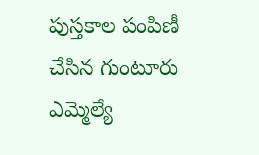పుస్తకాల పంపిణీ చేసిన గుంటూరు ఎమ్మెల్యే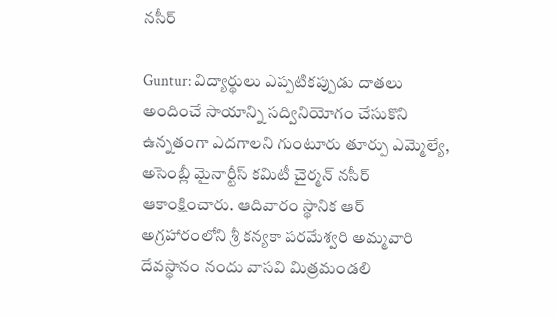నసీర్

Guntur: విద్యార్థులు ఎప్పటికప్పుడు దాతలు అందించే సాయాన్ని సద్వినియోగం చేసుకొని ఉన్నతంగా ఎదగాలని గుంటూరు తూర్పు ఎమ్మెల్యే, అసెంబ్లీ మైనార్టీస్ కమిటీ చైర్మన్ నసీర్ ఆకాంక్షించారు. ఆదివారం స్థానిక ఆర్ అగ్రహారంలోని శ్రీ కన్యకా పరమేశ్వరి అమ్మవారి దేవస్థానం నందు వాసవి మిత్రమండలి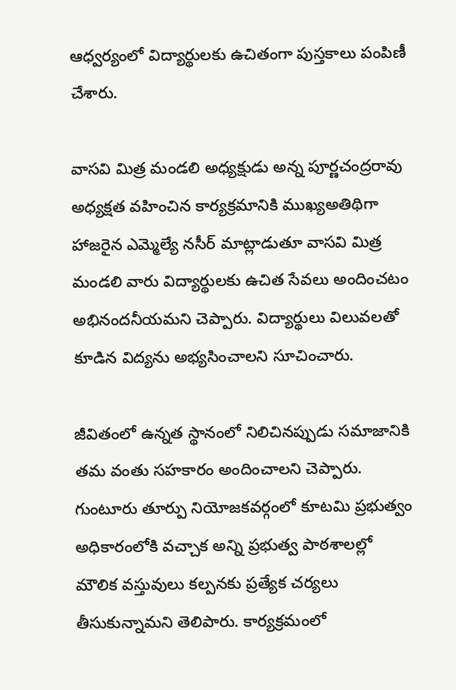ఆధ్వర్యంలో విద్యార్థులకు ఉచితంగా పుస్తకాలు పంపిణీ చేశారు.

వాసవి మిత్ర మండలి అధ్యక్షుడు అన్న పూర్ణచంద్రరావు అధ్యక్షత వహించిన కార్యక్రమానికి ముఖ్యఅతిథిగా హాజరైన ఎమ్మెల్యే నసీర్ మాట్లాడుతూ వాసవి మిత్ర మండలి వారు విద్యార్థులకు ఉచిత సేవలు అందించటం అభినందనీయమని చెప్పారు. విద్యార్థులు విలువలతో కూడిన విద్యను అభ్యసించాలని సూచించారు.

జీవితంలో ఉన్నత స్థానంలో నిలిచినప్పుడు సమాజానికి తమ వంతు సహకారం అందించాలని చెప్పారు. గుంటూరు తూర్పు నియోజకవర్గంలో కూటమి ప్రభుత్వం అధికారంలోకి వచ్చాక అన్ని ప్రభుత్వ పాఠశాలల్లో మౌలిక వస్తువులు కల్పనకు ప్రత్యేక చర్యలు తీసుకున్నామని తెలిపారు. కార్యక్రమంలో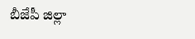బీజేపీ జిల్లా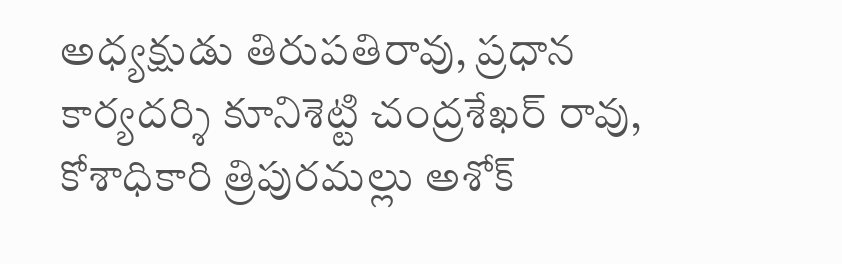అధ్యక్షుడు తిరుపతిరావు, ప్రధాన కార్యదర్శి కూనిశెట్టి చంద్రశేఖర్ రావు, కోశాధికారి త్రిపురమల్లు అశోక్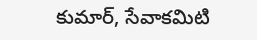కుమార్, సేవాకమిటి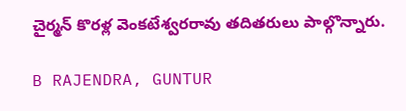చైర్మన్ కొరళ్ల వెంకటేశ్వరరావు తదితరులు పాల్గొన్నారు.

B RAJENDRA, GUNTUR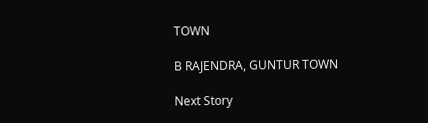TOWN

B RAJENDRA, GUNTUR TOWN

Next Story